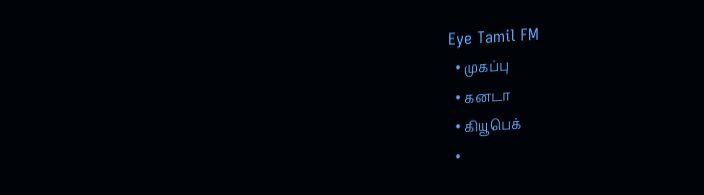Eye Tamil FM
  • முகப்பு
  • கனடா
  • கியூபெக்
  •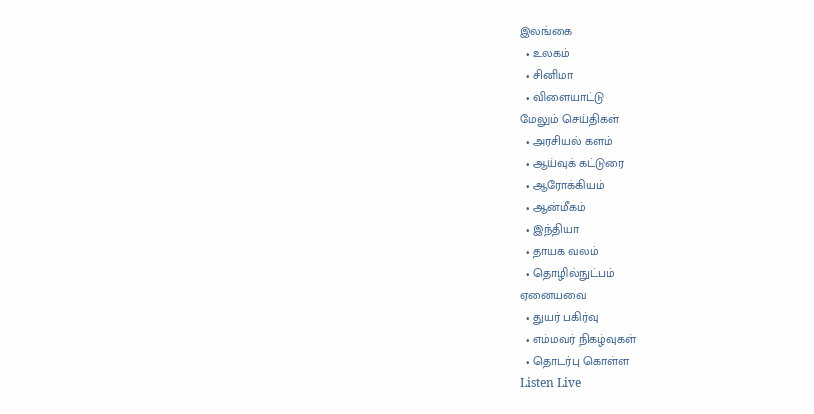இலங்கை
  • உலகம்
  • சினிமா
  • விளையாட்டு
மேலும் செய்திகள்
  • அரசியல் களம்
  • ஆய்வுக் கட்டுரை
  • ஆரோக்கியம்
  • ஆன்மீகம்
  • இந்தியா
  • தாயக வலம்
  • தொழில்நுட்பம்
ஏனையவை
  • துயர் பகிர்வு
  • எம்மவர் நிகழ்வுகள்
  • தொடர்பு கொள்ள
Listen Live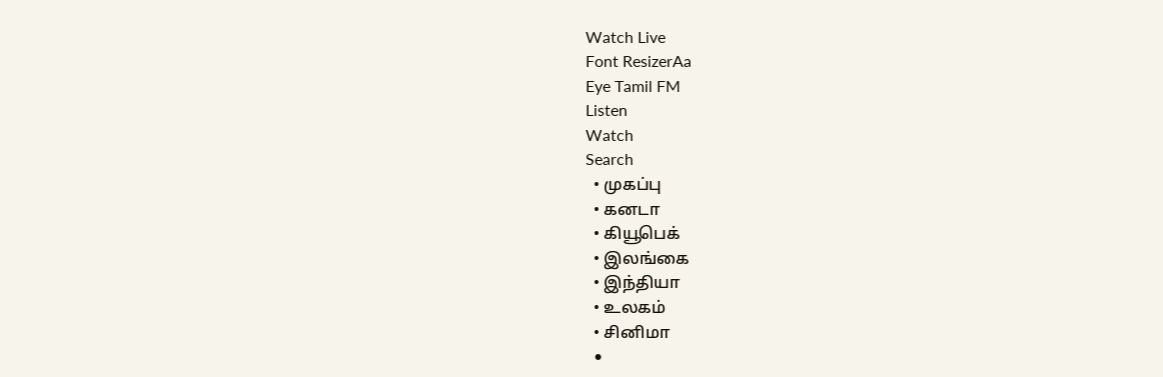Watch Live
Font ResizerAa
Eye Tamil FM
Listen
Watch
Search
  • முகப்பு
  • கனடா
  • கியூபெக்
  • இலங்கை
  • இந்தியா
  • உலகம்
  • சினிமா
  •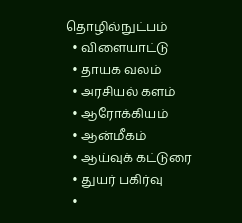தொழில்நுட்பம்
  • விளையாட்டு
  • தாயக வலம்
  • அரசியல் களம்
  • ஆரோக்கியம்
  • ஆன்மீகம்
  • ஆய்வுக் கட்டுரை
  • துயர் பகிர்வு
  •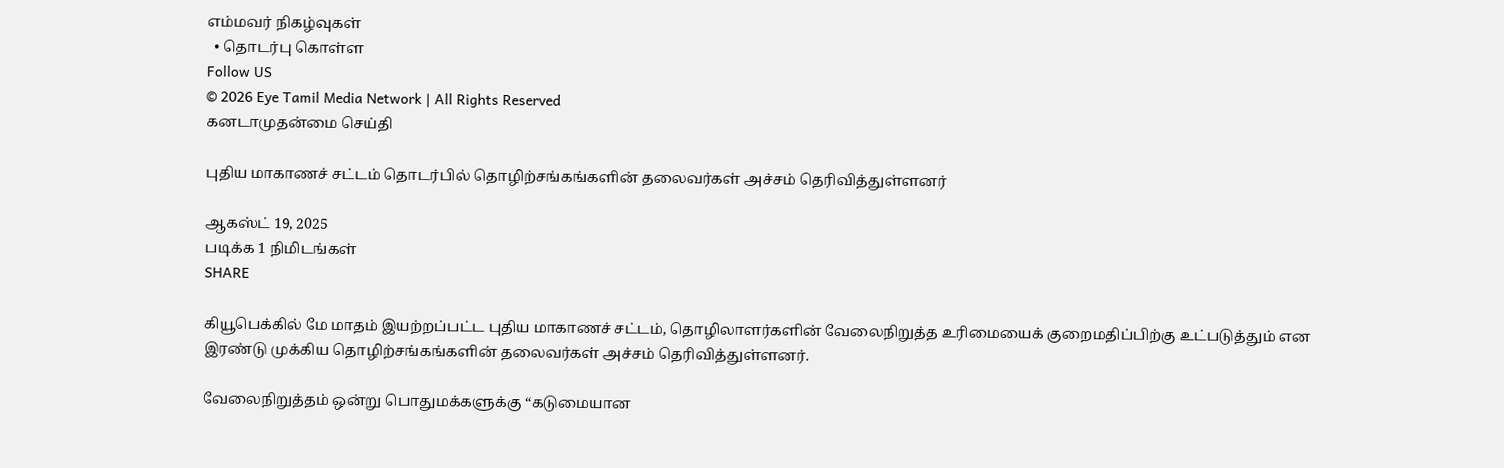எம்மவர் நிகழ்வுகள்
  • தொடர்பு கொள்ள
Follow US
© 2026 Eye Tamil Media Network | All Rights Reserved
கனடாமுதன்மை செய்தி

புதிய மாகாணச் சட்டம் தொடர்பில் தொழிற்சங்கங்களின் தலைவர்கள் அச்சம் தெரிவித்துள்ளனர்

ஆகஸ்ட் 19, 2025
படிக்க 1 நிமிடங்கள்
SHARE

கியூபெக்கில் மே மாதம் இயற்றப்பட்ட புதிய மாகாணச் சட்டம், தொழிலாளர்களின் வேலைநிறுத்த உரிமையைக் குறைமதிப்பிற்கு உட்படுத்தும் என இரண்டு முக்கிய தொழிற்சங்கங்களின் தலைவர்கள் அச்சம் தெரிவித்துள்ளனர்.

வேலைநிறுத்தம் ஒன்று பொதுமக்களுக்கு “கடுமையான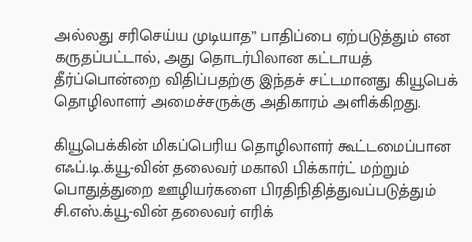அல்லது சரிசெய்ய முடியாத” பாதிப்பை ஏற்படுத்தும் என கருதப்பட்டால், அது தொடர்பிலான கட்டாயத் தீர்ப்பொன்றை விதிப்பதற்கு இந்தச் சட்டமானது கியூபெக் தொழிலாளர் அமைச்சருக்கு அதிகாரம் அளிக்கிறது.

கியூபெக்கின் மிகப்பெரிய தொழிலாளர் கூட்டமைப்பான எஃப்.டி.க்யூ-வின் தலைவர் மகாலி பிக்கார்ட் மற்றும் பொதுத்துறை ஊழியர்களை பிரதிநிதித்துவப்படுத்தும் சி.எஸ்.க்யூ-வின் தலைவர் எரிக்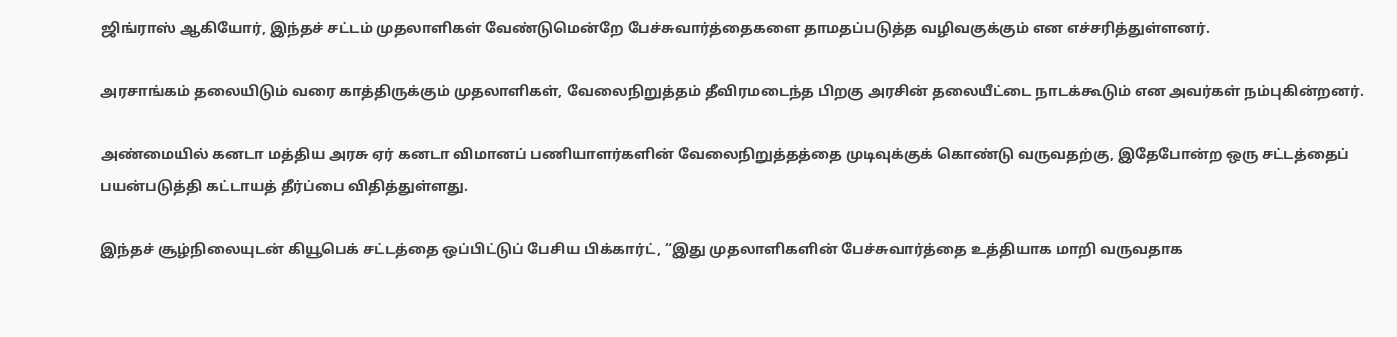ஜிங்ராஸ் ஆகியோர், இந்தச் சட்டம் முதலாளிகள் வேண்டுமென்றே பேச்சுவார்த்தைகளை தாமதப்படுத்த வழிவகுக்கும் என எச்சரித்துள்ளனர்.

அரசாங்கம் தலையிடும் வரை காத்திருக்கும் முதலாளிகள், வேலைநிறுத்தம் தீவிரமடைந்த பிறகு அரசின் தலையீட்டை நாடக்கூடும் என அவர்கள் நம்புகின்றனர்.

அண்மையில் கனடா மத்திய அரசு ஏர் கனடா விமானப் பணியாளர்களின் வேலைநிறுத்தத்தை முடிவுக்குக் கொண்டு வருவதற்கு, இதேபோன்ற ஒரு சட்டத்தைப் பயன்படுத்தி கட்டாயத் தீர்ப்பை விதித்துள்ளது.

இந்தச் சூழ்நிலையுடன் கியூபெக் சட்டத்தை ஒப்பிட்டுப் பேசிய பிக்கார்ட், “இது முதலாளிகளின் பேச்சுவார்த்தை உத்தியாக மாறி வருவதாக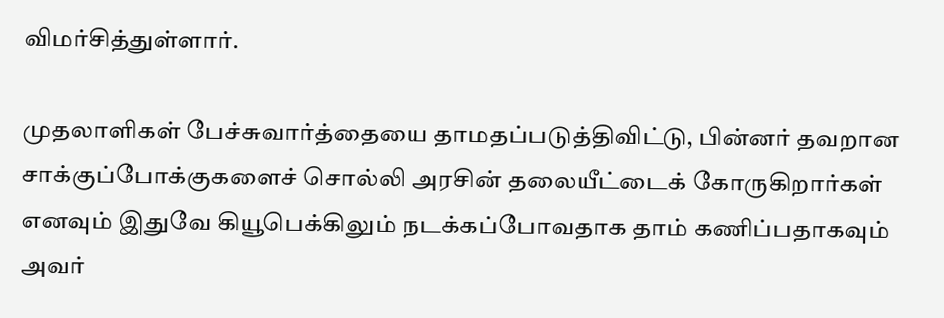விமர்சித்துள்ளார்.

முதலாளிகள் பேச்சுவார்த்தையை தாமதப்படுத்திவிட்டு, பின்னர் தவறான சாக்குப்போக்குகளைச் சொல்லி அரசின் தலையீட்டைக் கோருகிறார்கள் எனவும் இதுவே கியூபெக்கிலும் நடக்கப்போவதாக தாம் கணிப்பதாகவும் அவர்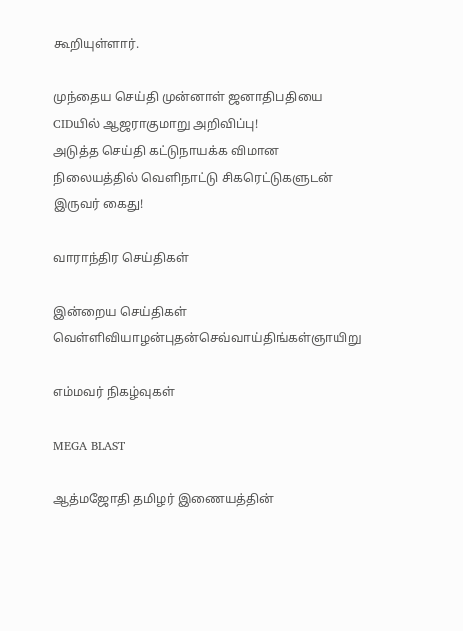கூறியுள்ளார்.

முந்தைய செய்தி முன்னாள் ஜனாதிபதியை CIDயில் ஆஜராகுமாறு அறிவிப்பு!
அடுத்த செய்தி கட்டுநாயக்க விமான நிலையத்தில் வெளிநாட்டு சிகரெட்டுகளுடன் இருவர் கைது!

வாராந்திர செய்திகள்

இன்றைய செய்திகள்
வெள்ளிவியாழன்புதன்செவ்வாய்திங்கள்ஞாயிறு

எம்மவர் நிகழ்வுகள்

MEGA BLAST

ஆத்மஜோதி தமிழர் இணையத்தின்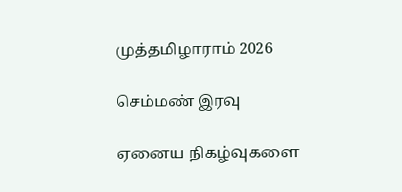முத்தமிழாராம் 2026

செம்மண் இரவு

ஏனைய நிகழ்வுகளை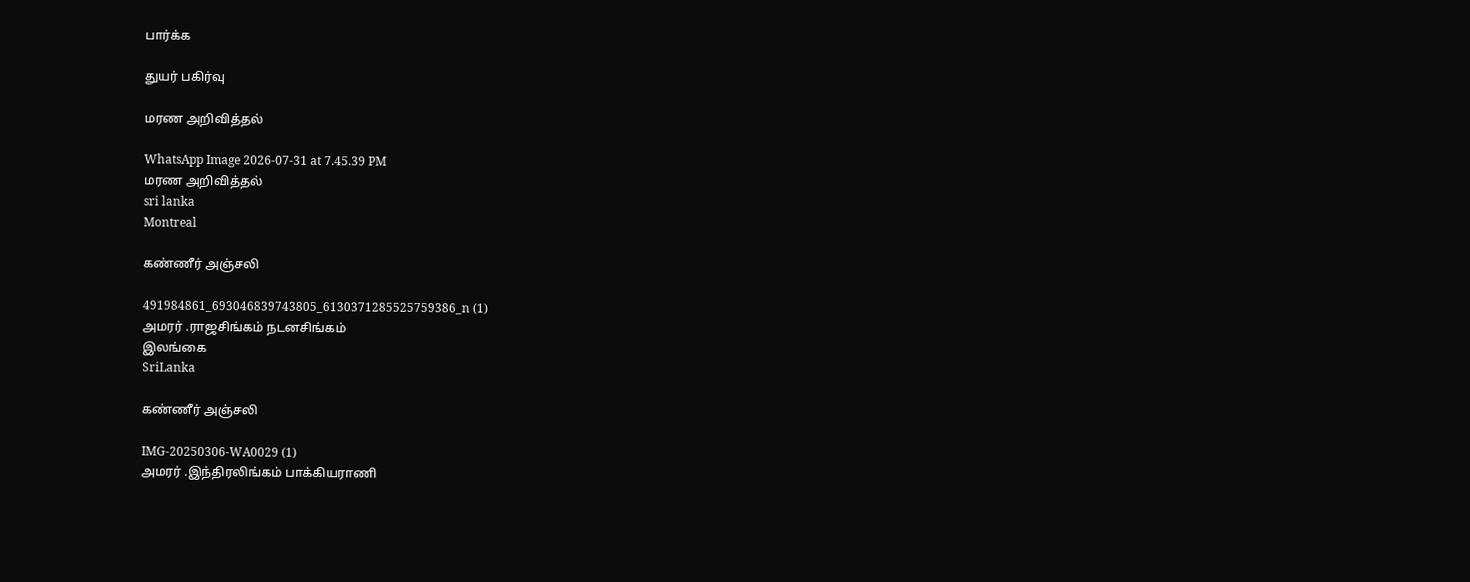பார்க்க

துயர் பகிர்வு

மரண அறிவித்தல்

WhatsApp Image 2026-07-31 at 7.45.39 PM
மரண அறிவித்தல்
sri lanka
Montreal

கண்ணீர் அஞ்சலி

491984861_693046839743805_6130371285525759386_n (1)
அமரர் .ராஜசிங்கம் நடனசிங்கம்
இலங்கை
SriLanka

கண்ணீர் அஞ்சலி

IMG-20250306-WA0029 (1)
அமரர் .இந்திரலிங்கம் பாக்கியராணி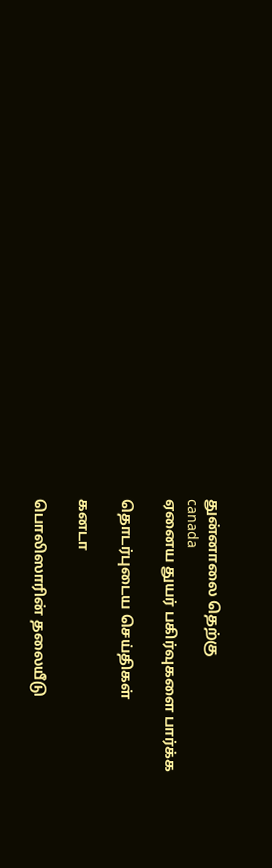துன்னாலை தெற்கு
canada
ஏனைய துயர் பகிர்வுகளை பார்க்க

தொடர்புடைய செய்திகள்

கனடா

பொலிஸாரின் தலையீடு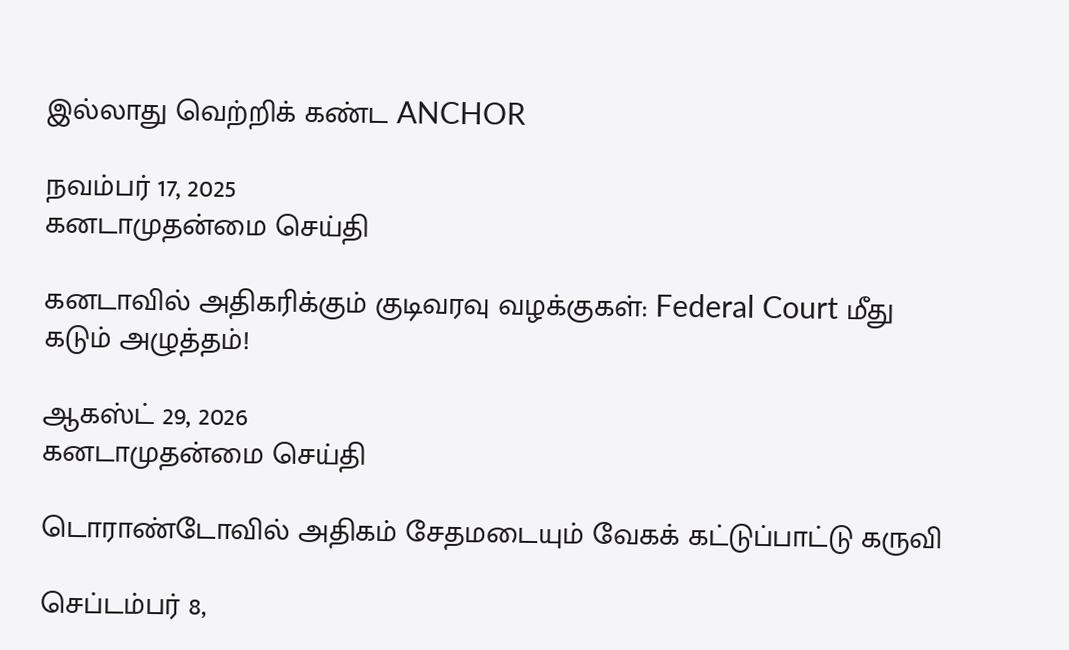இல்லாது வெற்றிக் கண்ட ANCHOR

நவம்பர் 17, 2025
கனடாமுதன்மை செய்தி

கனடாவில் அதிகரிக்கும் குடிவரவு வழக்குகள்: Federal Court மீது கடும் அழுத்தம்!

ஆகஸ்ட் 29, 2026
கனடாமுதன்மை செய்தி

டொராண்டோவில் அதிகம் சேதமடையும் வேகக் கட்டுப்பாட்டு கருவி

செப்டம்பர் 8,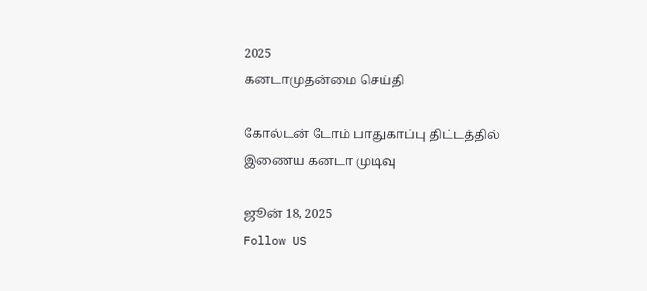2025
கனடாமுதன்மை செய்தி

கோல்டன் டோம் பாதுகாப்பு திட்டத்தில் இணைய கனடா முடிவு

ஜூன் 18, 2025
Follow US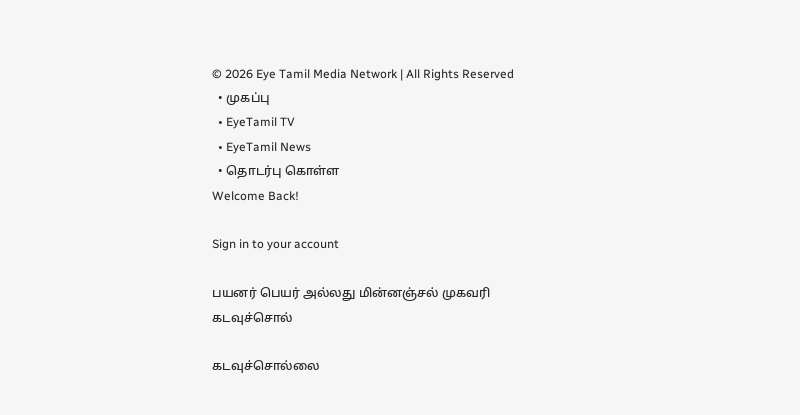© 2026 Eye Tamil Media Network | All Rights Reserved
  • முகப்பு
  • EyeTamil TV
  • EyeTamil News
  • தொடர்பு கொள்ள
Welcome Back!

Sign in to your account

பயனர் பெயர் அல்லது மின்னஞ்சல் முகவரி
கடவுச்சொல்

கடவுச்சொல்லை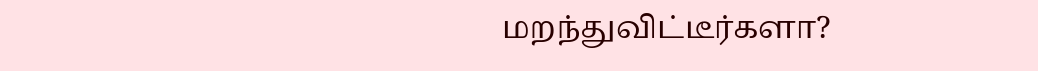மறந்துவிட்டீர்களா?